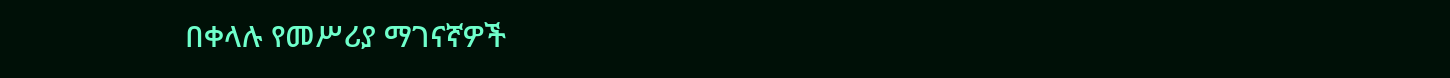በቀላሉ የመሥሪያ ማገናኛዎች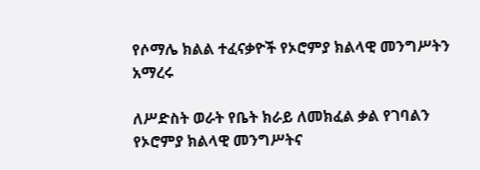የሶማሌ ክልል ተፈናቃዮች የኦሮምያ ክልላዊ መንግሥትን አማረሩ

ለሥድስት ወራት የቤት ክራይ ለመክፈል ቃል የገባልን የኦሮምያ ክልላዊ መንግሥትና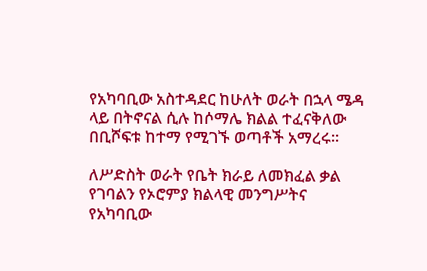የአካባቢው አስተዳደር ከሁለት ወራት በኋላ ሜዳ ላይ በትኖናል ሲሉ ከሶማሌ ክልል ተፈናቅለው በቢሾፍቱ ከተማ የሚገኙ ወጣቶች አማረሩ፡፡

ለሥድስት ወራት የቤት ክራይ ለመክፈል ቃል የገባልን የኦሮምያ ክልላዊ መንግሥትና የአካባቢው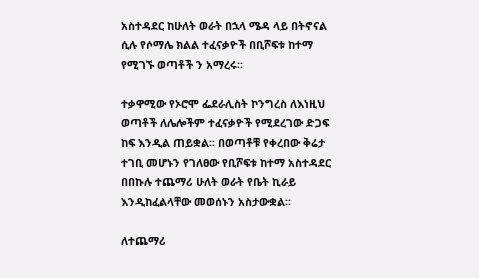አስተዳደር ከሁለት ወራት በኋላ ሜዳ ላይ በትኖናል ሲሉ የሶማሌ ክልል ተፈናቃዮች በቢሾፍቱ ከተማ የሚገኙ ወጣቶች ን አማረሩ፡፡

ተቃዋሚው የኦሮሞ ፌደራሊስት ኮንግረስ ለእነዚህ ወጣቶች ለሌሎችም ተፈናቃዮች የሚደረገው ድጋፍ ከፍ እንዲል ጠይቋል፡፡ በወጣቶቹ የቀረበው ቅሬታ ተገቢ መሆኑን የገለፀው የቢሾፍቱ ከተማ አስተዳደር በበኩሉ ተጨማሪ ሁለት ወራት የቤት ኪራይ እንዲከፈልላቸው መወሰኑን አስታውቋል፡፡

ለተጨማሪ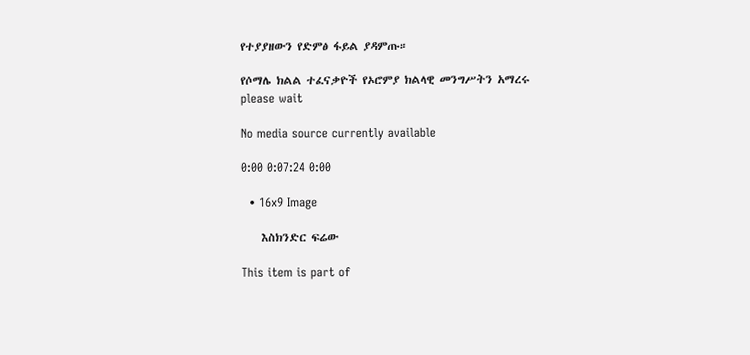የተያያዘውን የድምፅ ፋይል ያዳምጡ።

የሶማሌ ክልል ተፈናቃዮች የኦሮምያ ክልላዊ መንግሥትን አማረሩ
please wait

No media source currently available

0:00 0:07:24 0:00

  • 16x9 Image

    እስክንድር ፍሬው

This item is part of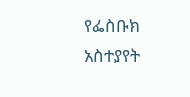የፌስቡክ አስተያየት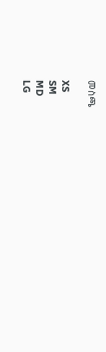መስጫ

XS
SM
MD
LG